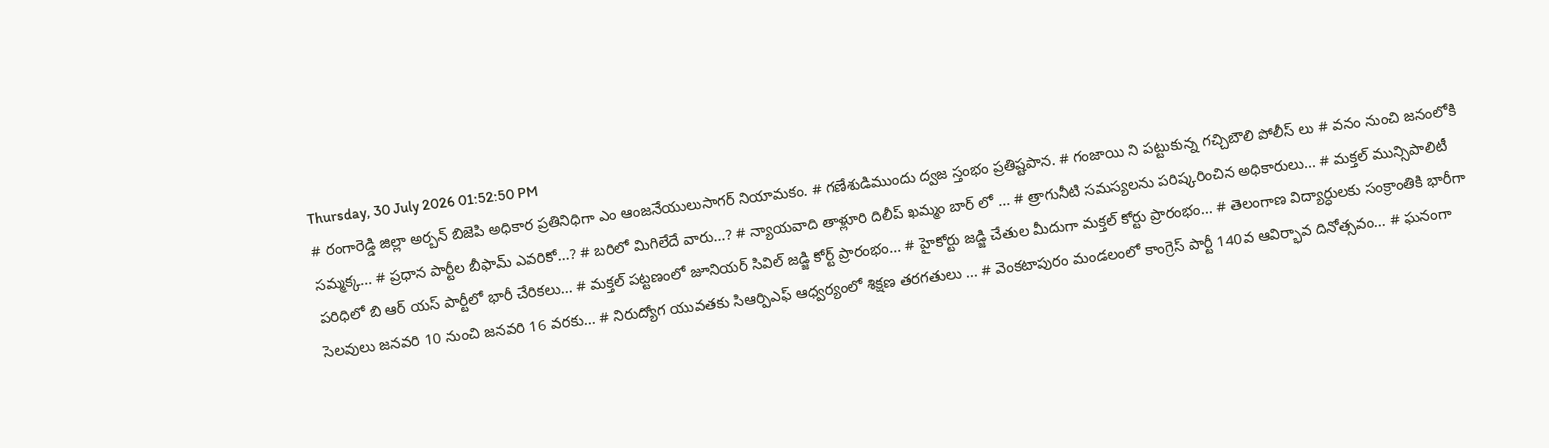Thursday, 30 July 2026 01:52:50 PM
# రంగారెడ్డి జిల్లా అర్బన్ బిజెపి అధికార ప్రతినిధిగా ఎం ఆంజనేయులుసాగర్ నియామకం. # గణేశుడిముందు ద్వజ స్తంభం ప్రతిష్టపాన. # గంజాయి ని పట్టుకున్న గచ్చిబౌలి పోలీస్ లు # వనం నుంచి జనంలోకి సమ్మక్క... # ప్రధాన పార్టీల బీఫామ్ ఎవరికో...? # బరిలో మిగిలేదే వారు...? # న్యాయవాది తాళ్లూరి దిలీప్ ఖమ్మం బార్ లో ... # త్రాగునీటి సమస్యలను పరిష్కరించిన అధికారులు... # మక్తల్ మున్సిపాలిటీ పరిధిలో బి ఆర్ యస్ పార్టీలో భారీ చేరికలు... # మక్తల్ పట్టణంలో జూనియర్ సివిల్ జడ్జి కోర్ట్ ప్రారంభం... # హైకోర్టు జడ్జి చేతుల మీదుగా మక్తల్ కోర్టు ప్రారంభం... # తెలంగాణ విద్యార్ధులకు సంక్రాంతికి భారీగా సెలవులు జనవరి 10 నుంచి జనవరి 16 వరకు... # నిరుద్యోగ యువతకు సిఆర్పిఎఫ్ ఆధ్వర్యంలో శిక్షణ తరగతులు ... # వెంకటాపురం మండలంలో కాంగ్రెస్ పార్టీ 140వ ఆవిర్భావ దినోత్సవం... # ఘనంగా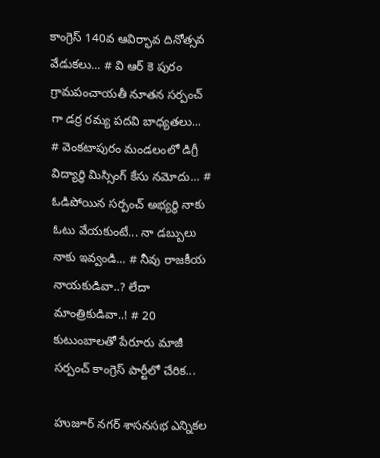కాంగ్రెస్ 140వ ఆవిర్భావ దినోత్సవ వేడుకలు... # వి ఆర్ కె పురం గ్రామపంచాయతీ నూతన సర్పంచ్ గా డర్ర రమ్య పదవి బాధ్యతలు... # వెంకటాపురం మండలంలో డిగ్రీ విద్యార్థి మిస్సింగ్ కేసు నమోదు... # ఓడిపోయిన సర్పంచ్ అభ్యర్థి నాకు ఓటు వేయకుంటే... నా డబ్బులు నాకు ఇవ్వండి... # నీవు రాజకీయ నాయకుడివా..? లేదా మాంత్రికుడివా..! # 20 కుటుంబాలతో పేరూరు మాజీ సర్పంచ్ కాంగ్రెస్ పార్టీలో చేరిక...

హుజూర్ నగర్ శాసనసభ ఎన్నికల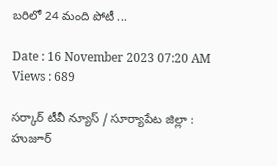బరిలో 24 మంది పోటీ ...

Date : 16 November 2023 07:20 AM Views : 689

సర్కార్ టీవీ న్యూస్ / సూర్యాపేట జిల్లా : హుజూర్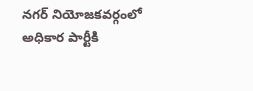నగర్ నియోజకవర్గంలో అధికార పార్టీకి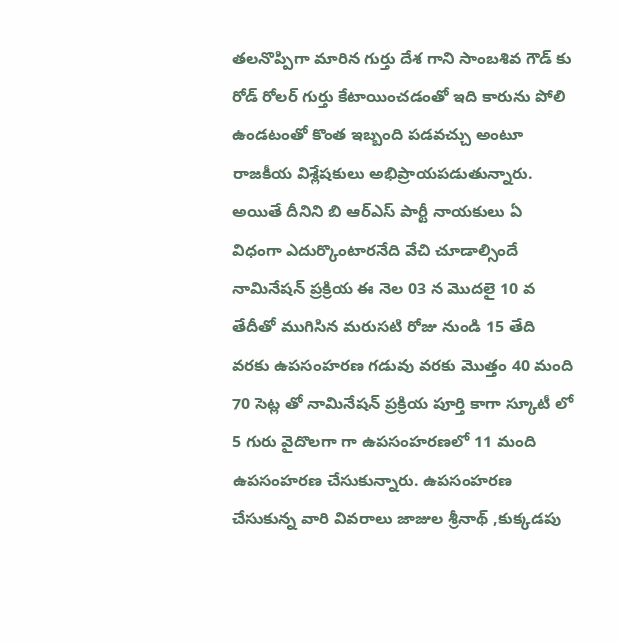తలనొప్పిగా మారిన గుర్తు దేశ గాని సాంబశివ గౌడ్ కు రోడ్ రోలర్ గుర్తు కేటాయించడంతో ఇది కారును పోలి ఉండటంతో కొంత ఇబ్బంది పడవచ్చు అంటూ రాజకీయ విశ్లేషకులు అభిప్రాయపడుతున్నారు. అయితే దీనిని బి ఆర్ఎస్ పార్టీ నాయకులు ఏ విధంగా ఎదుర్కొంటారనేది వేచి చూడాల్సిందే నామినేషన్ ప్రక్రియ ఈ నెల 03 న మొదలై 10 వ తేదీతో ముగిసిన మరుసటి రోజు నుండి 15 తేది వరకు ఉపసంహరణ గడువు వరకు మొత్తం 40 మంది 70 సెట్ల తో నామినేషన్ ప్రక్రియ పూర్తి కాగా స్కూటీ లో 5 గురు వైదొలగా గా ఉపసంహరణలో 11 మంది ఉపసంహరణ చేసుకున్నారు. ఉపసంహరణ చేసుకున్న వారి వివరాలు జాజుల శ్రీనాథ్ ,కుక్కడపు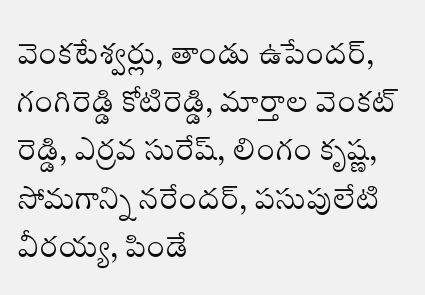వెంకటేశ్వర్లు, తాండు ఉపేందర్, గంగిరెడ్డి కోటిరెడ్డి, మార్తాల వెంకట్ రెడ్డి, ఎర్రవ సురేష్, లింగం కృష్ణ, సోమగాన్ని నరేందర్, పసుపులేటి వీరయ్య, పిండే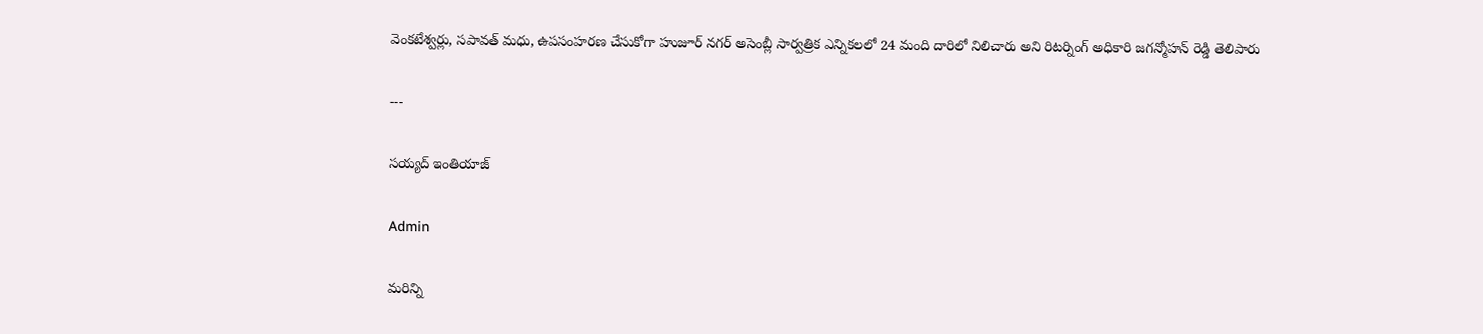వెంకటేశ్వర్లు, సపావత్ మధు, ఉపసంహరణ చేసుకోగా హుజూర్ నగర్ అసెంబ్లీ సార్వత్రిక ఎన్నికలలో 24 మంది దారిలో నిలిచారు అని రిటర్నింగ్ అధికారి జగన్మోహన్ రెడ్డి తెలిపారు

---

సయ్యద్ ఇంతియాజ్

Admin

మరిన్ని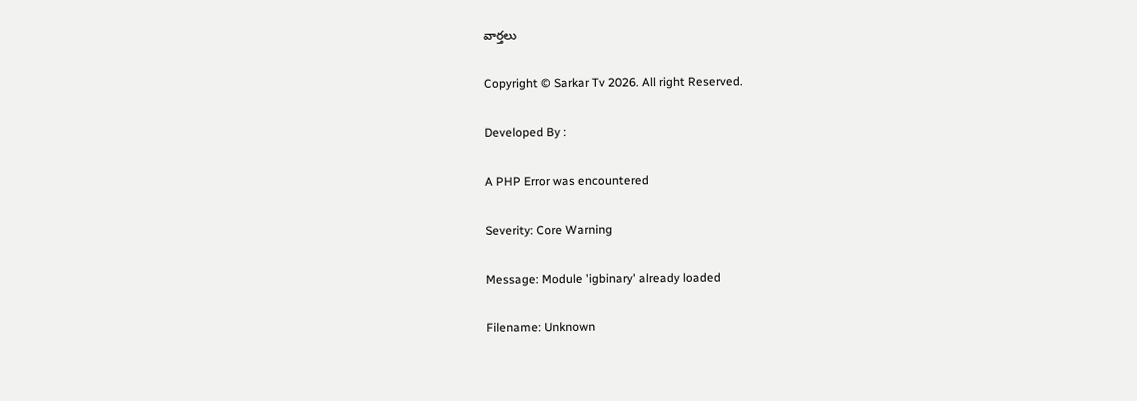వార్తలు

Copyright © Sarkar Tv 2026. All right Reserved.

Developed By :

A PHP Error was encountered

Severity: Core Warning

Message: Module 'igbinary' already loaded

Filename: Unknown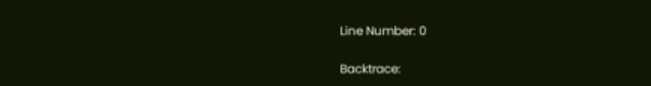Line Number: 0

Backtrace: